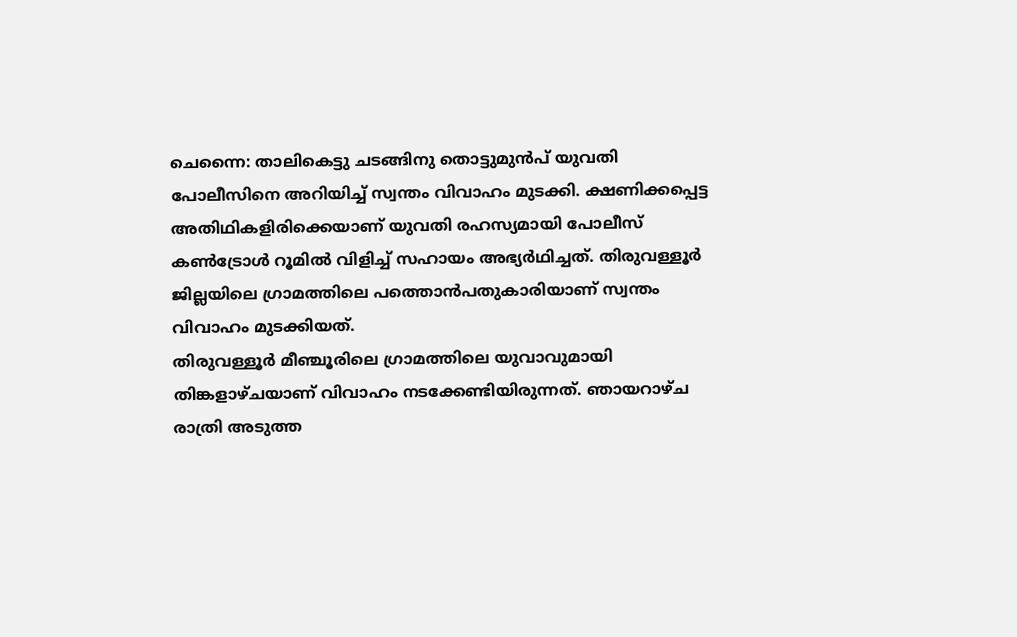ചെന്നൈ: താലികെട്ടു ചടങ്ങിനു തൊട്ടുമുൻപ് യുവതി പോലീസിനെ അറിയിച്ച് സ്വന്തം വിവാഹം മുടക്കി. ക്ഷണിക്കപ്പെട്ട അതിഥികളിരിക്കെയാണ് യുവതി രഹസ്യമായി പോലീസ് കൺട്രോൾ റൂമിൽ വിളിച്ച് സഹായം അഭ്യർഥിച്ചത്. തിരുവള്ളൂർ ജില്ലയിലെ ഗ്രാമത്തിലെ പത്തൊൻപതുകാരിയാണ് സ്വന്തം വിവാഹം മുടക്കിയത്.
തിരുവള്ളൂർ മീഞ്ചൂരിലെ ഗ്രാമത്തിലെ യുവാവുമായി തിങ്കളാഴ്ചയാണ് വിവാഹം നടക്കേണ്ടിയിരുന്നത്. ഞായറാഴ്ച രാത്രി അടുത്ത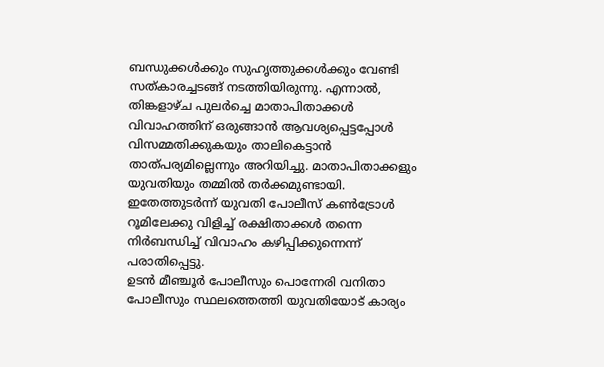ബന്ധുക്കൾക്കും സുഹൃത്തുക്കൾക്കും വേണ്ടി സത്കാരച്ചടങ്ങ് നടത്തിയിരുന്നു. എന്നാൽ, തിങ്കളാഴ്ച പുലർച്ചെ മാതാപിതാക്കൾ വിവാഹത്തിന് ഒരുങ്ങാൻ ആവശ്യപ്പെട്ടപ്പോൾ വിസമ്മതിക്കുകയും താലികെട്ടാൻ താത്പര്യമില്ലെന്നും അറിയിച്ചു. മാതാപിതാക്കളും യുവതിയും തമ്മിൽ തർക്കമുണ്ടായി. ഇതേത്തുടർന്ന് യുവതി പോലീസ് കൺട്രോൾ റൂമിലേക്കു വിളിച്ച് രക്ഷിതാക്കൾ തന്നെ നിർബന്ധിച്ച് വിവാഹം കഴിപ്പിക്കുന്നെന്ന് പരാതിപ്പെട്ടു.
ഉടൻ മീഞ്ചൂർ പോലീസും പൊന്നേരി വനിതാ പോലീസും സ്ഥലത്തെത്തി യുവതിയോട് കാര്യം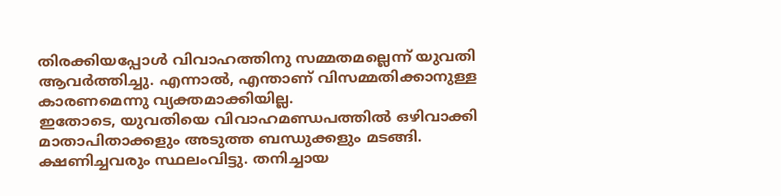തിരക്കിയപ്പോൾ വിവാഹത്തിനു സമ്മതമല്ലെന്ന് യുവതി ആവർത്തിച്ചു. എന്നാൽ, എന്താണ് വിസമ്മതിക്കാനുള്ള കാരണമെന്നു വ്യക്തമാക്കിയില്ല.
ഇതോടെ, യുവതിയെ വിവാഹമണ്ഡപത്തിൽ ഒഴിവാക്കി മാതാപിതാക്കളും അടുത്ത ബന്ധുക്കളും മടങ്ങി. ക്ഷണിച്ചവരും സ്ഥലംവിട്ടു. തനിച്ചായ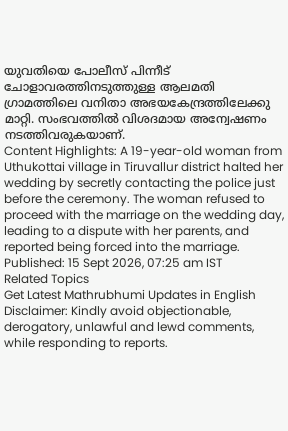യുവതിയെ പോലീസ് പിന്നീട് ചോളാവരത്തിനടുത്തുള്ള ആലമതി ഗ്രാമത്തിലെ വനിതാ അഭയകേന്ദ്രത്തിലേക്കു മാറ്റി. സംഭവത്തിൽ വിശദമായ അന്വേഷണം നടത്തിവരുകയാണ്.
Content Highlights: A 19-year-old woman from Uthukottai village in Tiruvallur district halted her wedding by secretly contacting the police just before the ceremony. The woman refused to proceed with the marriage on the wedding day, leading to a dispute with her parents, and reported being forced into the marriage.
Published: 15 Sept 2026, 07:25 am IST
Related Topics
Get Latest Mathrubhumi Updates in English
Disclaimer: Kindly avoid objectionable, derogatory, unlawful and lewd comments, while responding to reports.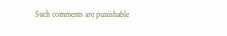Such comments are punishable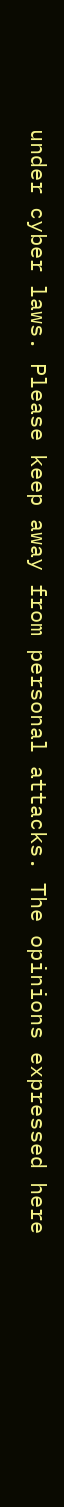under cyber laws. Please keep away from personal attacks. The opinions expressed here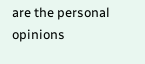are the personal opinions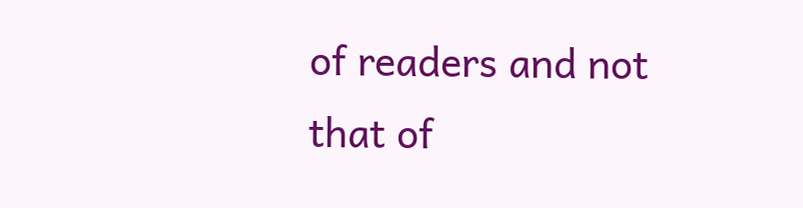of readers and not that of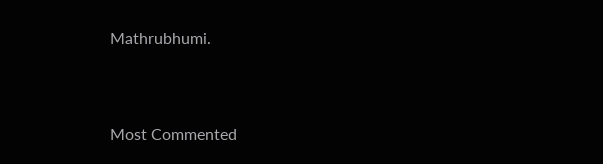Mathrubhumi.



Most Commented